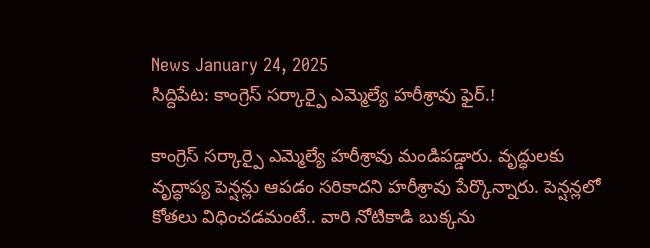News January 24, 2025
సిద్దిపేట: కాంగ్రెస్ సర్కార్పై ఎమ్మెల్యే హరీశ్రావు ఫైర్.!

కాంగ్రెస్ సర్కార్పై ఎమ్మెల్యే హరీశ్రావు మండిపడ్డారు. వృద్ధులకు వృద్ధాప్య పెన్షన్లు ఆపడం సరికాదని హరీశ్రావు పేర్కొన్నారు. పెన్షన్లలో కోతలు విధించడమంటే.. వారి నోటికాడి బుక్కను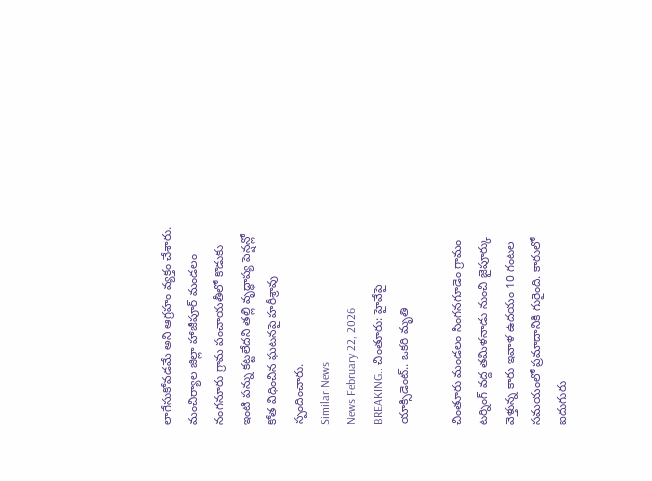లాగేసుకోవడమే అని ఆగ్రహం వ్యక్తం చేశారు. మంచిర్యాల జిల్లా హాజీపూర్ మండలం నంగనూరు గ్రామ పంచాయతీలో కొడుకు ఇంటి పన్ను కట్టలేదని తల్లి వృద్ధాప్య పెన్షన్లో కోత విధించిన ఘటనపై హరీశ్రావు స్పందించారు.
Similar News
News February 22, 2026
BREAKING.. చింతూరు: హైవేపై యాక్సిడెంట్.. ఒకరి మృతి

చింతూరు మండలం సింగనగూడెం గ్రామం టర్నింగ్ వద్ద తమిళనాడు నుంచి జైపూర్కు వెళ్తున్న కారు ఇవాళ ఉదయం 10 గంటల సమయంలో ప్రమాదానికి గురైంది. కారులో ఐదుగురు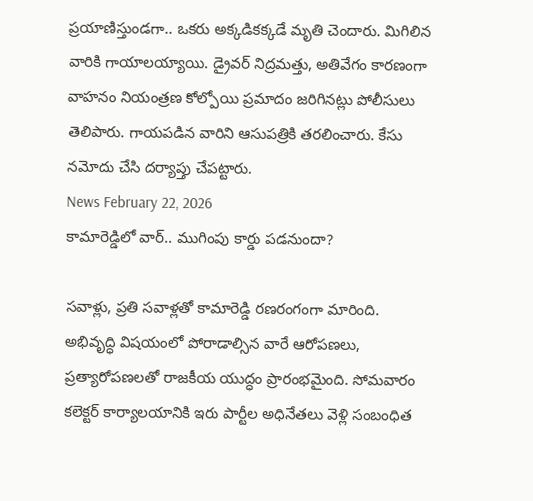ప్రయాణిస్తుండగా.. ఒకరు అక్కడికక్కడే మృతి చెందారు. మిగిలిన వారికి గాయాలయ్యాయి. డ్రైవర్ నిద్రమత్తు, అతివేగం కారణంగా వాహనం నియంత్రణ కోల్పోయి ప్రమాదం జరిగినట్లు పోలీసులు తెలిపారు. గాయపడిన వారిని ఆసుపత్రికి తరలించారు. కేసు నమోదు చేసి దర్యాప్తు చేపట్టారు.
News February 22, 2026
కామారెడ్డిలో వార్.. ముగింపు కార్డు పడనుందా?

సవాళ్లు, ప్రతి సవాళ్లతో కామారెడ్డి రణరంగంగా మారింది. అభివృద్ధి విషయంలో పోరాడాల్సిన వారే ఆరోపణలు, ప్రత్యారోపణలతో రాజకీయ యుద్ధం ప్రారంభమైంది. సోమవారం కలెక్టర్ కార్యాలయానికి ఇరు పార్టీల అధినేతలు వెళ్లి సంబంధిత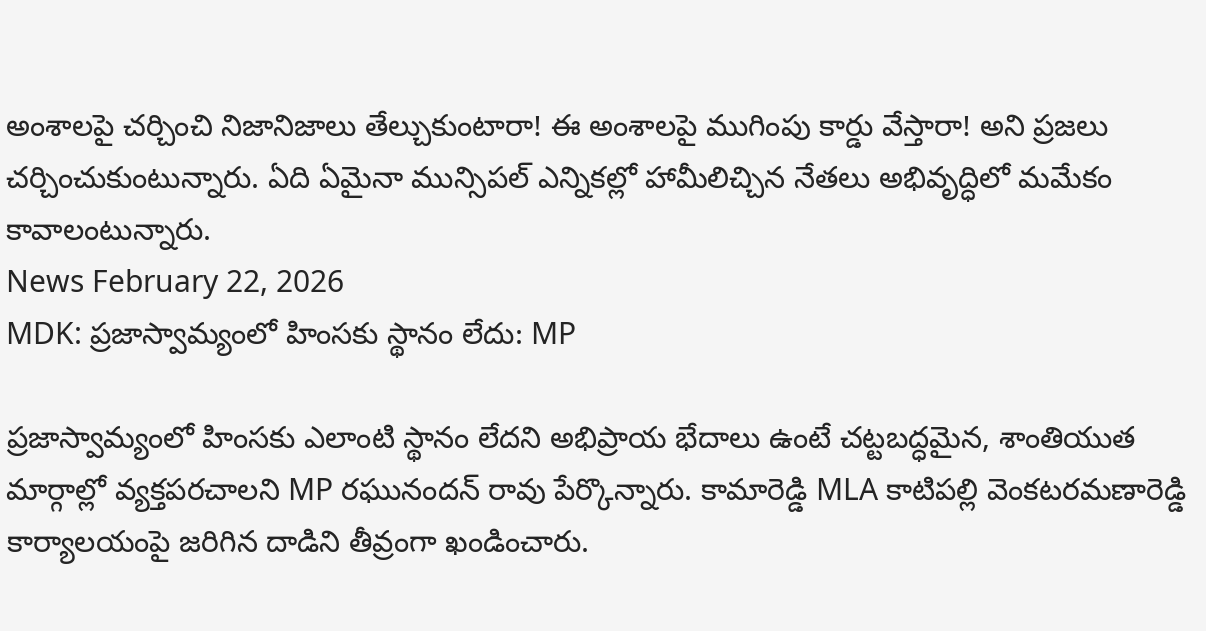అంశాలపై చర్చించి నిజానిజాలు తేల్చుకుంటారా! ఈ అంశాలపై ముగింపు కార్డు వేస్తారా! అని ప్రజలు చర్చించుకుంటున్నారు. ఏది ఏమైనా మున్సిపల్ ఎన్నికల్లో హామీలిచ్చిన నేతలు అభివృద్ధిలో మమేకం కావాలంటున్నారు.
News February 22, 2026
MDK: ప్రజాస్వామ్యంలో హింసకు స్థానం లేదు: MP

ప్రజాస్వామ్యంలో హింసకు ఎలాంటి స్థానం లేదని అభిప్రాయ భేదాలు ఉంటే చట్టబద్ధమైన, శాంతియుత మార్గాల్లో వ్యక్తపరచాలని MP రఘునందన్ రావు పేర్కొన్నారు. కామారెడ్డి MLA కాటిపల్లి వెంకటరమణారెడ్డి కార్యాలయంపై జరిగిన దాడిని తీవ్రంగా ఖండించారు.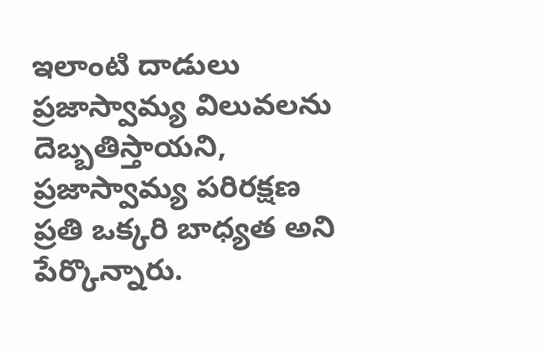ఇలాంటి దాడులు ప్రజాస్వామ్య విలువలను దెబ్బతిస్తాయని, ప్రజాస్వామ్య పరిరక్షణ ప్రతి ఒక్కరి బాధ్యత అని పేర్కొన్నారు.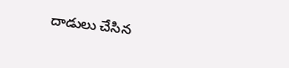దాడులు చేసిన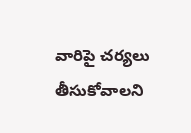వారిపై చర్యలు తీసుకోవాలని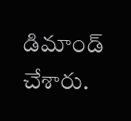డిమాండ్ చేశారు.